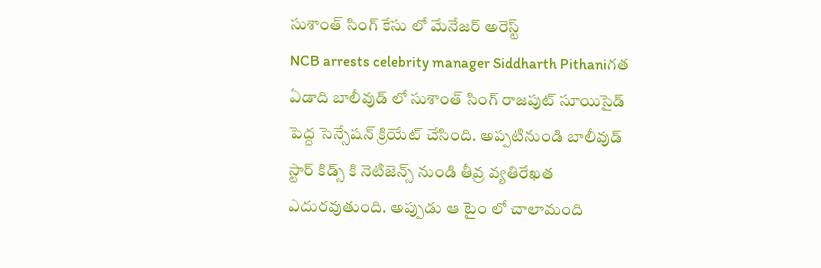సుశాంత్ సింగ్ కేసు లో మేనేజర్ అరెస్ట్
NCB arrests celebrity manager Siddharth Pithaniగత ఏడాది బాలీవుడ్ లో సుశాంత్ సింగ్ రాజపుట్ సూయిసైడ్ పెద్ద సెన్సేషన్ క్రియేట్ చేసింది. అప్పటినుండి బాలీవుడ్ స్టార్ కిడ్స్ కి నెటిజెన్స్ నుండి తీవ్ర వ్యతిరేఖత ఎదురవుతుంది. అప్పుడు ఆ టైం లో చాలామంది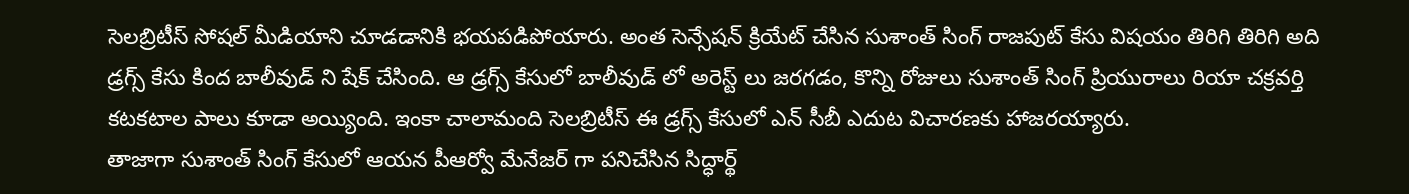సెలబ్రిటీస్ సోషల్ మీడియాని చూడడానికి భయపడిపోయారు. అంత సెన్సేషన్ క్రియేట్ చేసిన సుశాంత్ సింగ్ రాజపుట్ కేసు విషయం తిరిగి తిరిగి అది డ్రగ్స్ కేసు కింద బాలీవుడ్ ని షేక్ చేసింది. ఆ డ్రగ్స్ కేసులో బాలీవుడ్ లో అరెస్ట్ లు జరగడం, కొన్ని రోజులు సుశాంత్ సింగ్ ప్రియురాలు రియా చక్రవర్తి కటకటాల పాలు కూడా అయ్యింది. ఇంకా చాలామంది సెలబ్రిటీస్ ఈ డ్రగ్స్ కేసులో ఎన్ సీబీ ఎదుట విచారణకు హాజరయ్యారు.
తాజాగా సుశాంత్ సింగ్ కేసులో ఆయన పీఆర్వో మేనేజర్ గా పనిచేసిన సిద్ధార్థ్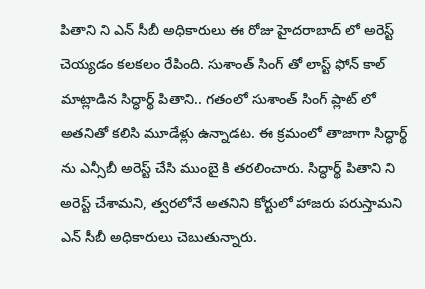పితాని ని ఎన్ సీబీ అధికారులు ఈ రోజు హైదరాబాద్ లో అరెస్ట్ చెయ్యడం కలకలం రేపింది. సుశాంత్ సింగ్ తో లాస్ట్ ఫోన్ కాల్ మాట్లాడిన సిద్ధార్థ్ పితాని.. గతంలో సుశాంత్ సింగ్ ప్లాట్ లో అతనితో కలిసి మూడేళ్లు ఉన్నాడట. ఈ క్రమంలో తాజాగా సిద్ధార్థ్ ను ఎన్సీబీ అరెస్ట్ చేసి ముంబై కి తరలించారు. సిద్ధార్థ్ పితాని ని అరెస్ట్ చేశామని, త్వరలోనే అతనిని కోర్టులో హాజరు పరుస్తామని ఎన్ సీబీ అధికారులు చెబుతున్నారు.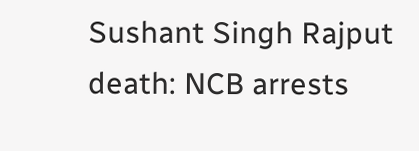Sushant Singh Rajput death: NCB arrests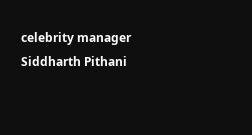celebrity manager Siddharth Pithani